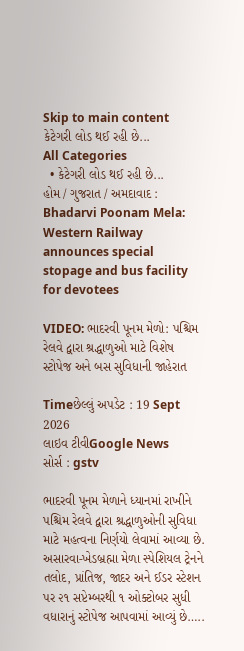Skip to main content
કેટેગરી લોડ થઈ રહી છે...
All Categories
  • કેટેગરી લોડ થઈ રહી છે...
હોમ / ગુજરાત / અમદાવાદ : Bhadarvi Poonam Mela: Western Railway announces special stopage and bus facility for devotees

VIDEO: ભાદરવી પૂનમ મેળો: પશ્ચિમ રેલવે દ્વારા શ્રદ્ધાળુઓ માટે વિશેષ સ્ટોપેજ અને બસ સુવિધાની જાહેરાત

Timeછેલ્લું અપડેટ : 19 Sept 2026
લાઇવ ટીવીGoogle News
સોર્સ : gstv

ભાદરવી પૂનમ મેળાને ધ્યાનમાં રાખીને પશ્ચિમ રેલવે દ્વારા શ્રદ્ધાળુઓની સુવિધા માટે મહત્વના નિર્ણયો લેવામાં આવ્યા છે. અસારવા-ખેડબ્રહ્મા મેળા સ્પેશિયલ ટ્રેનને તલોદ, પ્રાંતિજ, જાદર અને ઈડર સ્ટેશન પર ૨૧ સપ્ટેમ્બરથી ૧ ઓક્ટોબર સુધી વધારાનું સ્ટોપેજ આપવામાં આવ્યું છે…..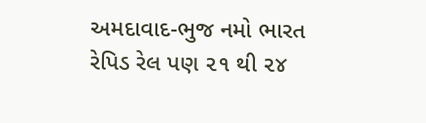અમદાવાદ-ભુજ નમો ભારત રેપિડ રેલ પણ ૨૧ થી ૨૪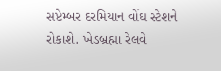સપ્ટેમ્બર દરમિયાન વોંઘ સ્ટેશને રોકાશે. ખેડબ્રહ્મા રેલવે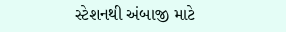સ્ટેશનથી અંબાજી માટે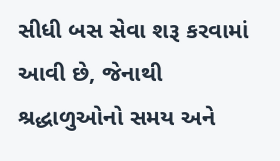સીધી બસ સેવા શરૂ કરવામાં આવી છે, જેનાથી શ્રદ્ધાળુઓનો સમય અને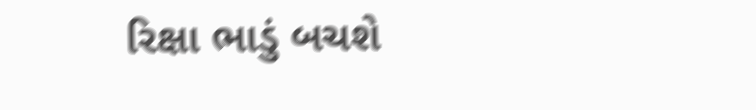રિક્ષા ભાડું બચશે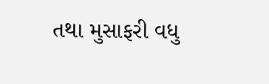તથા મુસાફરી વધુ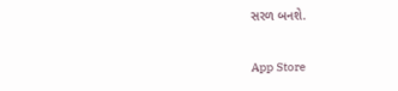સરળ બનશે.

App Store